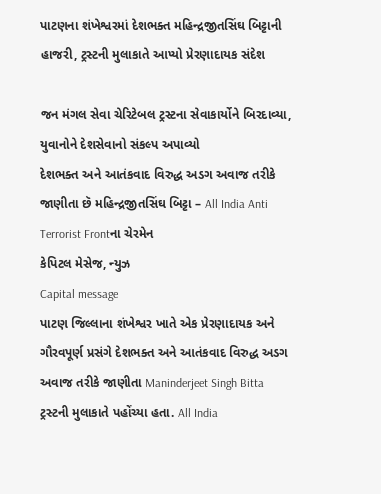પાટણના શંખેશ્વરમાં દેશભક્ત મહિન્દ્રજીતસિંઘ બિટ્ટાની હાજરી, ટ્રસ્ટની મુલાકાતે આપ્યો પ્રેરણાદાયક સંદેશ

જન મંગલ સેવા ચેરિટેબલ ટ્રસ્ટના સેવાકાર્યોને બિરદાવ્યા, યુવાનોને દેશસેવાનો સંકલ્પ અપાવ્યો
દેશભક્ત અને આતંકવાદ વિરુદ્ધ અડગ અવાજ તરીકે જાણીતા છૅ મહિન્દ્રજીતસિંઘ બિટ્ટા – All India Anti Terrorist Frontના ચેરમેન
કેપિટલ મેસેજ, ન્યુઝ
Capital message
પાટણ જિલ્લાના શંખેશ્વર ખાતે એક પ્રેરણાદાયક અને ગૌરવપૂર્ણ પ્રસંગે દેશભક્ત અને આતંકવાદ વિરુદ્ધ અડગ અવાજ તરીકે જાણીતા Maninderjeet Singh Bitta ટ્રસ્ટની મુલાકાતે પહોંચ્યા હતા. All India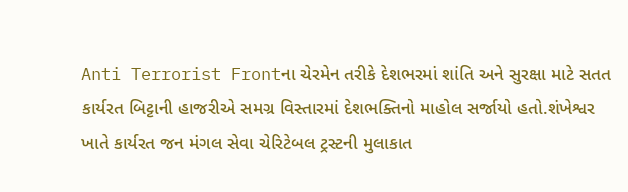Anti Terrorist Frontના ચેરમેન તરીકે દેશભરમાં શાંતિ અને સુરક્ષા માટે સતત કાર્યરત બિટ્ટાની હાજરીએ સમગ્ર વિસ્તારમાં દેશભક્તિનો માહોલ સર્જાયો હતો.શંખેશ્વર ખાતે કાર્યરત જન મંગલ સેવા ચેરિટેબલ ટ્રસ્ટની મુલાકાત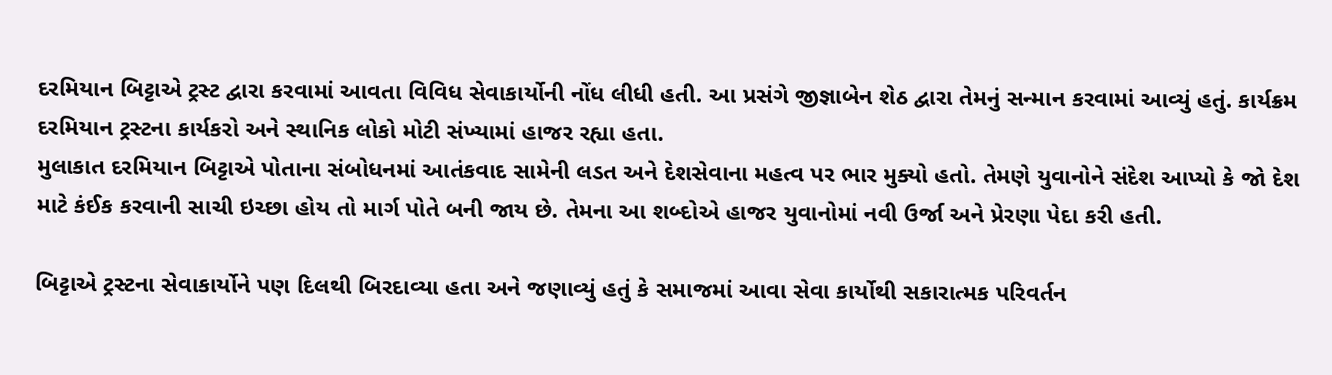દરમિયાન બિટ્ટાએ ટ્રસ્ટ દ્વારા કરવામાં આવતા વિવિધ સેવાકાર્યોની નોંધ લીધી હતી. આ પ્રસંગે જીજ્ઞાબેન શેઠ દ્વારા તેમનું સન્માન કરવામાં આવ્યું હતું. કાર્યક્રમ દરમિયાન ટ્રસ્ટના કાર્યકરો અને સ્થાનિક લોકો મોટી સંખ્યામાં હાજર રહ્યા હતા.
મુલાકાત દરમિયાન બિટ્ટાએ પોતાના સંબોધનમાં આતંકવાદ સામેની લડત અને દેશસેવાના મહત્વ પર ભાર મુક્યો હતો. તેમણે યુવાનોને સંદેશ આપ્યો કે જો દેશ માટે કંઈક કરવાની સાચી ઇચ્છા હોય તો માર્ગ પોતે બની જાય છે. તેમના આ શબ્દોએ હાજર યુવાનોમાં નવી ઉર્જા અને પ્રેરણા પેદા કરી હતી.

બિટ્ટાએ ટ્રસ્ટના સેવાકાર્યોને પણ દિલથી બિરદાવ્યા હતા અને જણાવ્યું હતું કે સમાજમાં આવા સેવા કાર્યોથી સકારાત્મક પરિવર્તન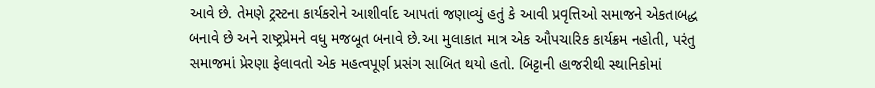આવે છે. તેમણે ટ્રસ્ટના કાર્યકરોને આશીર્વાદ આપતાં જણાવ્યું હતું કે આવી પ્રવૃત્તિઓ સમાજને એકતાબદ્ધ બનાવે છે અને રાષ્ટ્રપ્રેમને વધુ મજબૂત બનાવે છે.આ મુલાકાત માત્ર એક ઔપચારિક કાર્યક્રમ નહોતી, પરંતુ સમાજમાં પ્રેરણા ફેલાવતો એક મહત્વપૂર્ણ પ્રસંગ સાબિત થયો હતો. બિટ્ટાની હાજરીથી સ્થાનિકોમાં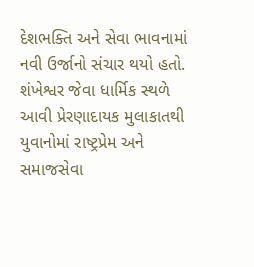દેશભક્તિ અને સેવા ભાવનામાં નવી ઉર્જાનો સંચાર થયો હતો.
શંખેશ્વર જેવા ધાર્મિક સ્થળે આવી પ્રેરણાદાયક મુલાકાતથી યુવાનોમાં રાષ્ટ્રપ્રેમ અને સમાજસેવા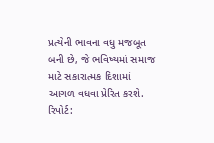પ્રત્યેની ભાવના વધુ મજબૂત બની છે, જે ભવિષ્યમાં સમાજ માટે સકારાત્મક દિશામાં આગળ વધવા પ્રેરિત કરશે.
રિપોર્ટ: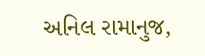અનિલ રામાનુજ,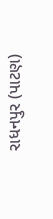રાધનપુર (પાટણ)